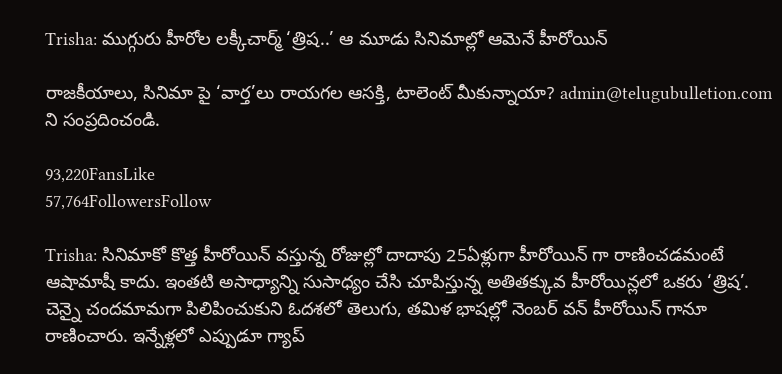Trisha: ముగ్గురు హీరోల లక్కీచార్మ్ ‘త్రిష..’ ఆ మూడు సినిమాల్లో ఆమెనే హీరోయిన్

రాజకీయాలు, సినిమా పై ‘వార్త’లు రాయగల ఆసక్తి, టాలెంట్ మీకున్నాయా? admin@telugubulletion.com ని సంప్రదించండి.

93,220FansLike
57,764FollowersFollow

Trisha: సినిమాకో కొత్త హీరోయిన్ వస్తున్న రోజుల్లో దాదాపు 25ఏళ్లుగా హీరోయిన్ గా రాణించడమంటే ఆషామాషీ కాదు. ఇంతటి అసాధ్యాన్ని సుసాధ్యం చేసి చూపిస్తున్న అతితక్కువ హీరోయిన్లలో ఒకరు ‘త్రిష’. చెన్నై చందమామగా పిలిపించుకుని ఓదశలో తెలుగు, తమిళ భాషల్లో నెంబర్ వన్ హీరోయిన్ గానూ రాణించారు. ఇన్నేళ్లలో ఎప్పుడూ గ్యాప్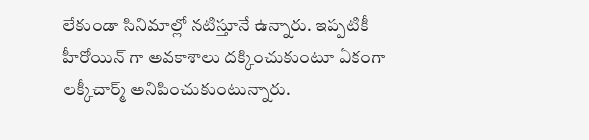లేకుండా సినిమాల్లో నటిస్తూనే ఉన్నారు. ఇప్పటికీ హీరోయిన్ గా అవకాశాలు దక్కించుకుంటూ ఏకంగా లక్కీచార్మ్ అనిపించుకుంటున్నారు.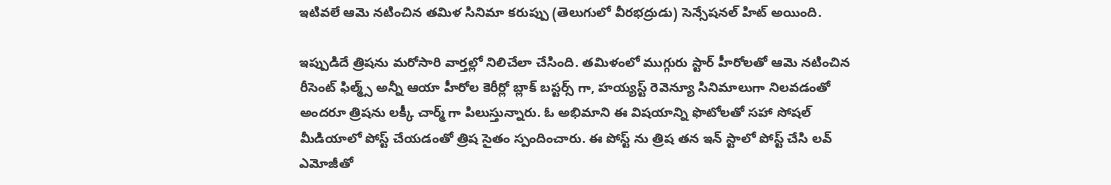ఇటివలే ఆమె నటించిన తమిళ సినిమా కరుప్పు (తెలుగులో వీరభద్రుడు) సెన్సేషనల్ హిట్ అయింది.

ఇప్పుడిదే త్రిషను మరోసారి వార్తల్లో నిలిచేలా చేసింది. తమిళంలో ముగ్గురు స్టార్ హీరోలతో ఆమె నటించిన రీసెంట్ ఫిల్మ్స్ అన్నీ ఆయా హీరోల కెరీర్లో బ్లాక్ బస్టర్స్ గా, హయ్యస్ట్ రెవెన్యూ సినిమాలుగా నిలవడంతో అందరూ త్రిషను లక్కీ చార్మ్ గా పిలుస్తున్నారు. ఓ అభిమాని ఈ విషయాన్ని ఫొటోలతో సహా సోషల్ మీడియాలో పోస్ట్ చేయడంతో త్రిష సైతం స్పందించారు. ఈ పోస్ట్ ను త్రిష తన ఇన్ స్టాలో పోస్ట్ చేసి లవ్ ఎమోజీతో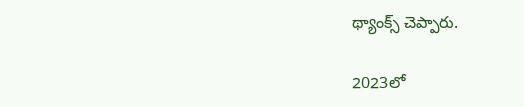థ్యాంక్స్ చెప్పారు.

2023లో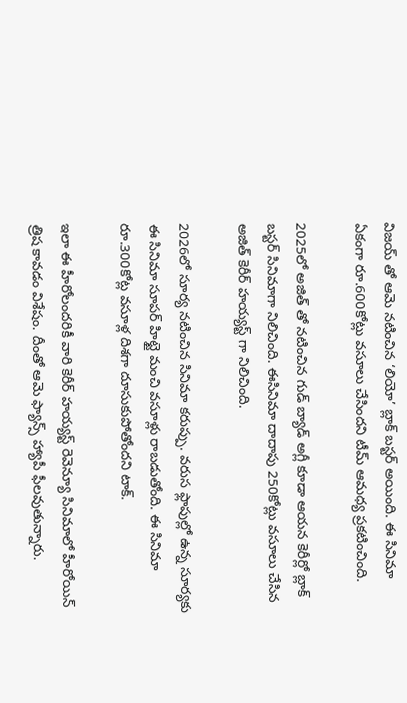విజయ్ తో ఆమె నటించిన ‘లియో’ బ్లాక్ బస్టర్ అయింది. ఈ సినిమా ఏకంగా రూ.600కోట్లు వసూలు చేసిందని టీమ్ ఆమధ్య ప్రకటించింది.

2025లో అజిత్ తో నటించిన గుడ్ బ్యాడ్ అగ్లీ కూడా ఆయన కెరీర్లో బ్లాక్ బస్టర్ సినిమాగా నిలిచింది. ఈసినిమా దాదాపు 250కోట్లు వసూలు చేసిన అజిత్ కెరీర్ హయ్యస్ట్ గా నిలిచింది.

2026లో సూర్య నటించిన సినిమా కరుప్పు. వరుస ఫ్లాపుల్లో ఉన్న సూర్యకు ఈ సినిమా సూపర్ హిట్టై మంచి వసూళ్లు రాబడుతోంది. ఈ సినిమా రూ.300కోట్ల వసూళ్ల దిశగా దూసుకుపోతోందని టాక్.

ఇలా ఈ హీరోలందరికీ వారి కెరీర్ హయ్యస్ట్ రెవెన్యూ సినిమాలో హీరోయిన్ త్రిష కావడం విశేషం. దీంతో ఆమె ఫ్యాన్స్ హ్యాపీ ఫీలవుతున్నారు.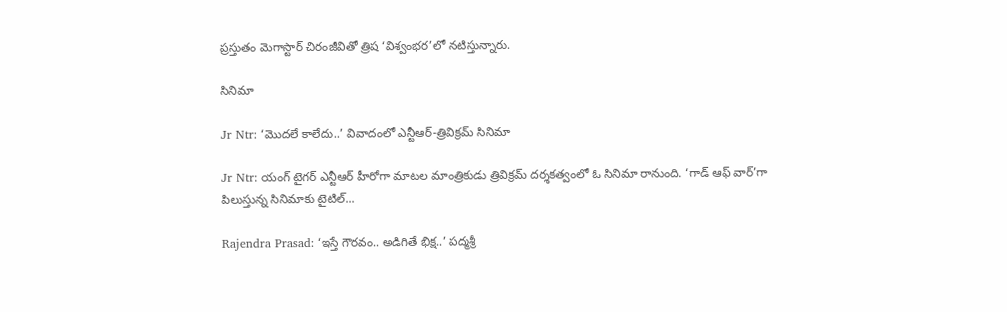ప్రస్తుతం మెగాస్టార్ చిరంజీవితో త్రిష ‘విశ్వంభర’లో నటిస్తున్నారు.

సినిమా

Jr Ntr: ‘మొదలే కాలేదు..’ వివాదంలో ఎన్టీఆర్-త్రివిక్రమ్ సినిమా

Jr Ntr: యంగ్ టైగర్ ఎన్టీఆర్ హీరోగా మాటల మాంత్రికుడు త్రివిక్రమ్ దర్శకత్వంలో ఓ సినిమా రానుంది. ‘గాడ్ ఆఫ్ వార్’గా పిలుస్తున్న సినిమాకు టైటిల్...

Rajendra Prasad: ‘ఇస్తే గౌరవం.. అడిగితే భిక్ష..’ పద్మశ్రీ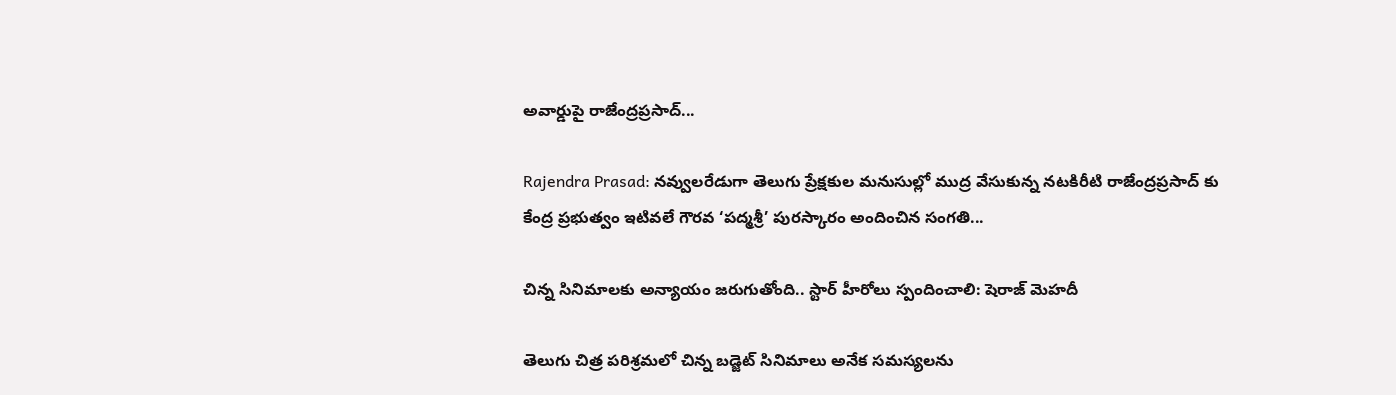అవార్డుపై రాజేంద్రప్రసాద్...

Rajendra Prasad: నవ్వులరేడుగా తెలుగు ప్రేక్షకుల మనుసుల్లో ముద్ర వేసుకున్న నటకిరీటి రాజేంద్రప్రసాద్ కు కేంద్ర ప్రభుత్వం ఇటివలే గౌరవ ‘పద్మశ్రీ’ పురస్కారం అందించిన సంగతి...

చిన్న సినిమాలకు అన్యాయం జరుగుతోంది.. స్టార్ హీరోలు స్పందించాలి: షెరాజ్ మెహదీ

తెలుగు చిత్ర పరిశ్రమలో చిన్న బడ్జెట్ సినిమాలు అనేక సమస్యలను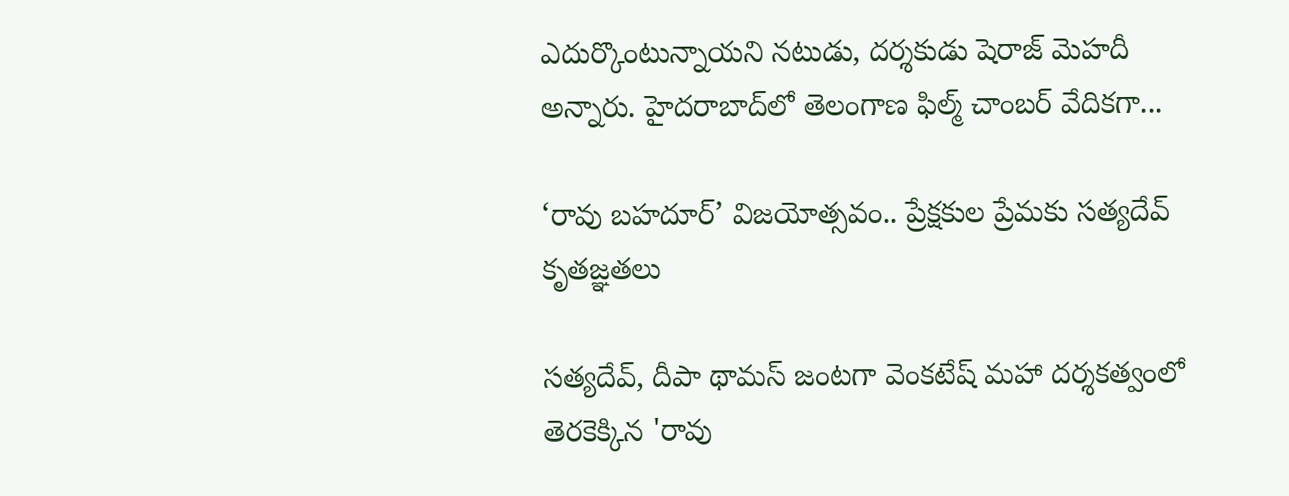ఎదుర్కొంటున్నాయని నటుడు, దర్శకుడు షెరాజ్ మెహదీ అన్నారు. హైదరాబాద్‌లో తెలంగాణ ఫిల్మ్ చాంబర్ వేదికగా...

‘రావు బహదూర్’ విజయోత్సవం.. ప్రేక్షకుల ప్రేమకు సత్యదేవ్ కృతజ్ఞతలు

సత్యదేవ్, దీపా థామస్ జంటగా వెంకటేష్ మహా దర్శకత్వంలో తెరకెక్కిన 'రావు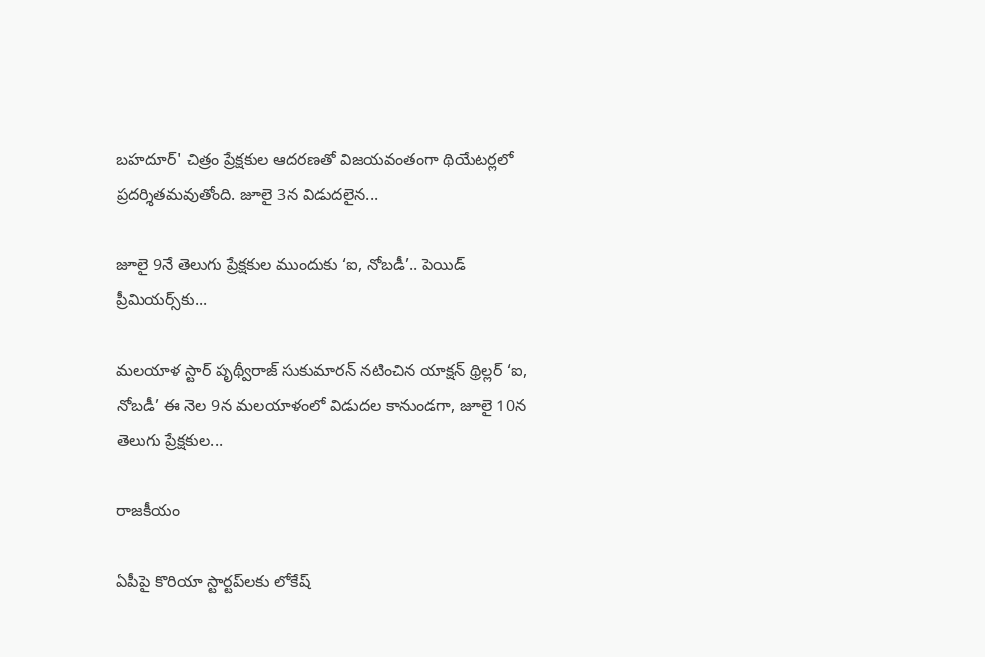బహదూర్' చిత్రం ప్రేక్షకుల ఆదరణతో విజయవంతంగా థియేటర్లలో ప్రదర్శితమవుతోంది. జూలై 3న విడుదలైన...

జూలై 9నే తెలుగు ప్రేక్షకుల ముందుకు ‘ఐ, నోబడీ’.. పెయిడ్ ప్రీమియర్స్‌కు...

మలయాళ స్టార్ పృథ్వీరాజ్ సుకుమారన్ నటించిన యాక్షన్ థ్రిల్లర్ ‘ఐ, నోబడీ’ ఈ నెల 9న మలయాళంలో విడుదల కానుండగా, జూలై 10న తెలుగు ప్రేక్షకుల...

రాజకీయం

ఏపీపై కొరియా స్టార్టప్‌లకు లోకేష్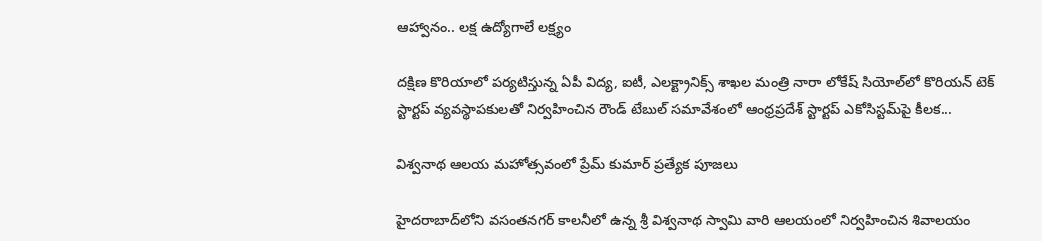ఆహ్వానం.. లక్ష ఉద్యోగాలే లక్ష్యం

దక్షిణ కొరియాలో పర్యటిస్తున్న ఏపీ విద్య, ఐటీ, ఎలక్ట్రానిక్స్ శాఖల మంత్రి నారా లోకేష్ సియోల్‌లో కొరియన్ టెక్ స్టార్టప్ వ్యవస్థాపకులతో నిర్వహించిన రౌండ్ టేబుల్ సమావేశంలో ఆంధ్రప్రదేశ్ స్టార్టప్ ఎకోసిస్టమ్‌పై కీలక...

విశ్వనాథ ఆలయ మహోత్సవంలో ప్రేమ్ కుమార్ ప్రత్యేక పూజలు

హైదరాబాద్‌లోని వసంతనగర్ కాలనీలో ఉన్న శ్రీ విశ్వనాథ స్వామి వారి ఆలయంలో నిర్వహించిన శివాలయం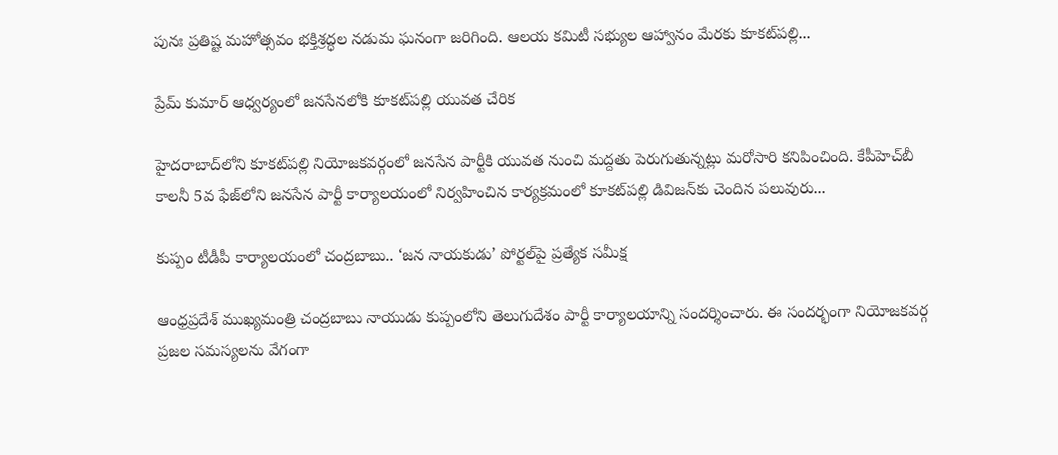పునః ప్రతిష్ట మహోత్సవం భక్తిశ్రద్ధల నడుమ ఘనంగా జరిగింది. ఆలయ కమిటీ సభ్యుల ఆహ్వానం మేరకు కూకట్‌పల్లి...

ప్రేమ్ కుమార్ ఆధ్వర్యంలో జనసేనలోకి కూకట్‌పల్లి యువత చేరిక

హైదరాబాద్‌లోని కూకట్‌పల్లి నియోజకవర్గంలో జనసేన పార్టీకి యువత నుంచి మద్దతు పెరుగుతున్నట్లు మరోసారి కనిపించింది. కేపీహెచ్‌బీ కాలనీ 5వ ఫేజ్‌లోని జనసేన పార్టీ కార్యాలయంలో నిర్వహించిన కార్యక్రమంలో కూకట్‌పల్లి డివిజన్‌కు చెందిన పలువురు...

కుప్పం టీడీపీ కార్యాలయంలో చంద్రబాబు.. ‘జన నాయకుడు’ పోర్టల్‌పై ప్రత్యేక సమీక్ష

ఆంధ్రప్రదేశ్ ముఖ్యమంత్రి చంద్రబాబు నాయుడు కుప్పంలోని తెలుగుదేశం పార్టీ కార్యాలయాన్ని సందర్శించారు. ఈ సందర్భంగా నియోజకవర్గ ప్రజల సమస్యలను వేగంగా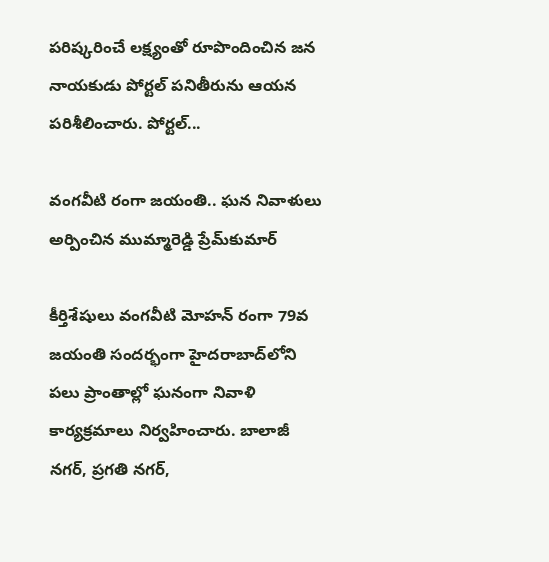పరిష్కరించే లక్ష్యంతో రూపొందించిన జన నాయకుడు పోర్టల్ పనితీరును ఆయన పరిశీలించారు. పోర్టల్...

వంగవీటి రంగా జయంతి.. ఘన నివాళులు అర్పించిన ముమ్మారెడ్డి ప్రేమ్‌కుమార్

కీర్తిశేషులు వంగవీటి మోహన్ రంగా 79వ జయంతి సందర్భంగా హైదరాబాద్‌లోని పలు ప్రాంతాల్లో ఘనంగా నివాళి కార్యక్రమాలు నిర్వహించారు. బాలాజీ నగర్, ప్రగతి నగర్,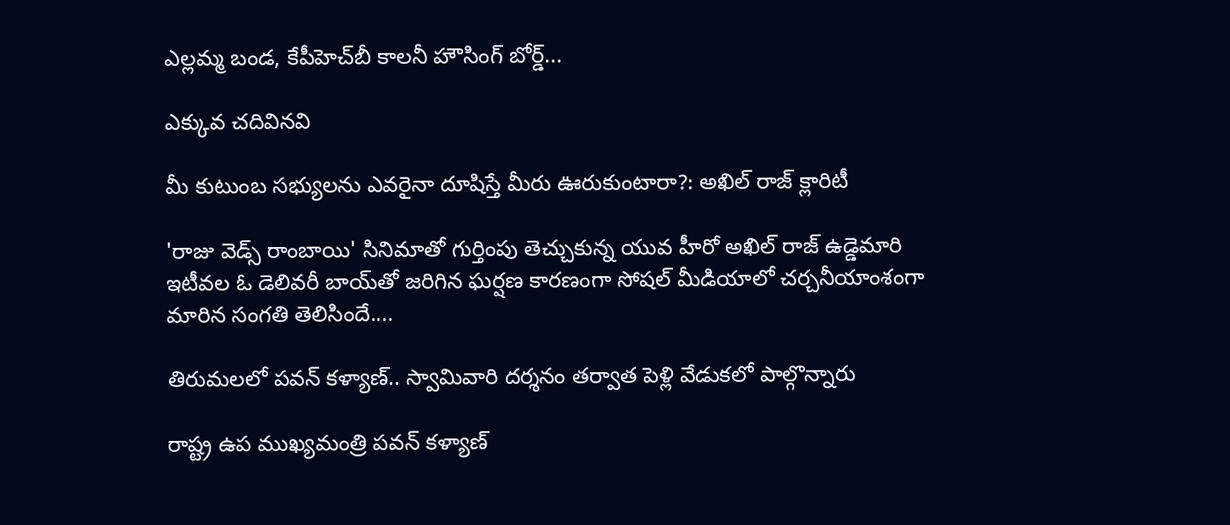ఎల్లమ్మ బండ, కేపీహెచ్‌బీ కాలనీ హౌసింగ్ బోర్డ్...

ఎక్కువ చదివినవి

మీ కుటుంబ సభ్యులను ఎవరైనా దూషిస్తే మీరు ఊరుకుంటారా?: అఖిల్ రాజ్ క్లారిటీ

'రాజు వెడ్స్ రాంబాయి' సినిమాతో గుర్తింపు తెచ్చుకున్న యువ హీరో అఖిల్ రాజ్ ఉడ్డెమారి ఇటీవల ఓ డెలివరీ బాయ్‌తో జరిగిన ఘర్షణ కారణంగా సోషల్ మీడియాలో చర్చనీయాంశంగా మారిన సంగతి తెలిసిందే....

తిరుమలలో పవన్ కళ్యాణ్.. స్వామివారి దర్శనం తర్వాత పెళ్లి వేడుకలో పాల్గొన్నారు

రాష్ట్ర ఉప ముఖ్యమంత్రి పవన్ కళ్యాణ్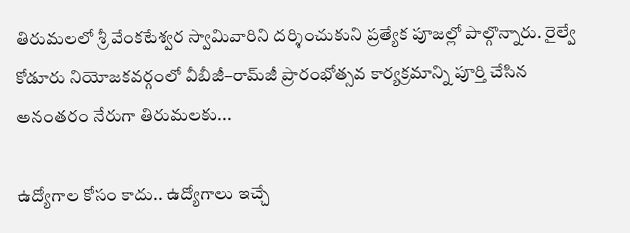తిరుమలలో శ్రీ వేంకటేశ్వర స్వామివారిని దర్శించుకుని ప్రత్యేక పూజల్లో పాల్గొన్నారు. రైల్వే కోడూరు నియోజకవర్గంలో వీబీజీ–రామ్‌జీ ప్రారంభోత్సవ కార్యక్రమాన్ని పూర్తి చేసిన అనంతరం నేరుగా తిరుమలకు...

ఉద్యోగాల కోసం కాదు.. ఉద్యోగాలు ఇచ్చే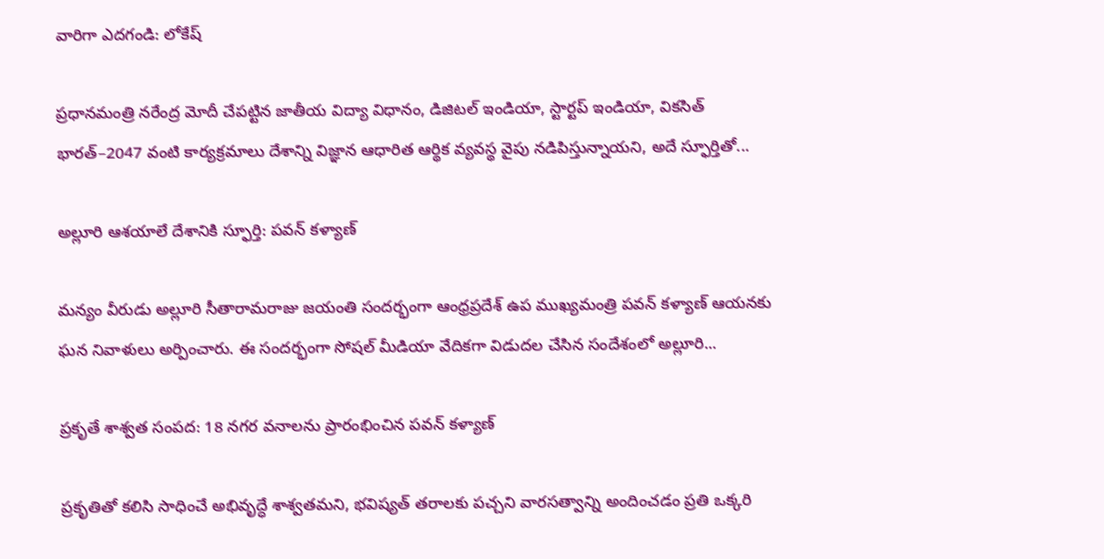వారిగా ఎదగండి: లోకేష్

ప్రధానమంత్రి నరేంద్ర మోదీ చేపట్టిన జాతీయ విద్యా విధానం, డిజిటల్ ఇండియా, స్టార్టప్ ఇండియా, వికసిత్ భారత్–2047 వంటి కార్యక్రమాలు దేశాన్ని విజ్ఞాన ఆధారిత ఆర్థిక వ్యవస్థ వైపు నడిపిస్తున్నాయని, అదే స్ఫూర్తితో...

అల్లూరి ఆశయాలే దేశానికి స్ఫూర్తి: పవన్ కళ్యాణ్

మన్యం వీరుడు అల్లూరి సీతారామరాజు జయంతి సందర్భంగా ఆంధ్రప్రదేశ్ ఉప ముఖ్యమంత్రి పవన్ కళ్యాణ్ ఆయనకు ఘన నివాళులు అర్పించారు. ఈ సందర్భంగా సోషల్ మీడియా వేదికగా విడుదల చేసిన సందేశంలో అల్లూరి...

ప్రకృతే శాశ్వత సంపద: 18 నగర వనాలను ప్రారంభించిన పవన్ కళ్యాణ్

ప్రకృతితో కలిసి సాధించే అభివృద్ధే శాశ్వతమని, భవిష్యత్ తరాలకు పచ్చని వారసత్వాన్ని అందించడం ప్రతి ఒక్కరి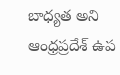బాధ్యత అని ఆంధ్రప్రదేశ్ ఉప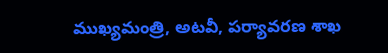ముఖ్యమంత్రి, అటవీ, పర్యావరణ శాఖ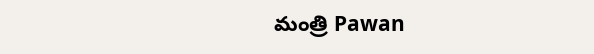మంత్రి Pawan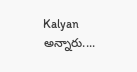Kalyan అన్నారు....